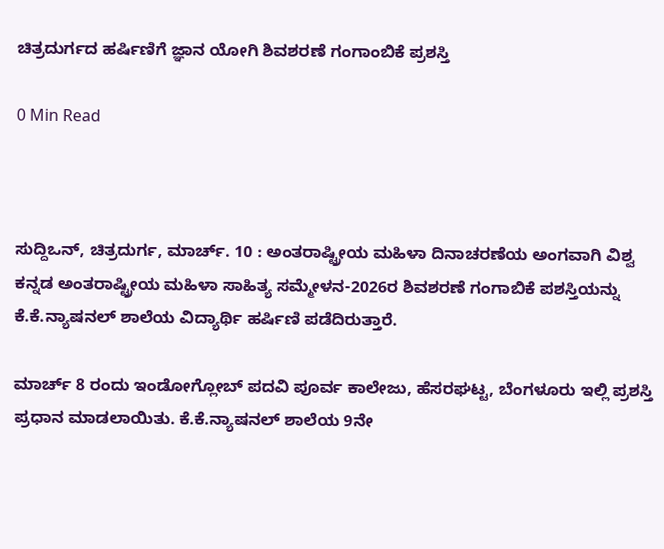ಚಿತ್ರದುರ್ಗದ ಹರ್ಷಿಣಿಗೆ ಜ್ಞಾನ ಯೋಗಿ ಶಿವಶರಣೆ ಗಂಗಾಂಬಿಕೆ ಪ್ರಶಸ್ತಿ

0 Min Read



ಸುದ್ದಿಒನ್, ಚಿತ್ರದುರ್ಗ, ಮಾರ್ಚ್. 10 : ಅಂತರಾಷ್ಟ್ರೀಯ ಮಹಿಳಾ ದಿನಾಚರಣೆಯ ಅಂಗವಾಗಿ ವಿಶ್ವ ಕನ್ನಡ ಅಂತರಾಷ್ಟ್ರೀಯ ಮಹಿಳಾ ಸಾಹಿತ್ಯ ಸಮ್ಮೇಳನ-2026ರ ಶಿವಶರಣೆ ಗಂಗಾಬಿಕೆ ಪಶಸ್ತಿಯನ್ನು ಕೆ.ಕೆ.ನ್ಯಾಷನಲ್ ಶಾಲೆಯ ವಿದ್ಯಾರ್ಥಿ ಹರ್ಷಿಣಿ ಪಡೆದಿರುತ್ತಾರೆ.

ಮಾರ್ಚ್ 8 ರಂದು ಇಂಡೋಗ್ಲೋಬ್ ಪದವಿ ಪೂರ್ವ ಕಾಲೇಜು, ಹೆಸರಘಟ್ಟ, ಬೆಂಗಳೂರು ಇಲ್ಲಿ ಪ್ರಶಸ್ತಿ ಪ್ರಧಾನ ಮಾಡಲಾಯಿತು. ಕೆ.ಕೆ.ನ್ಯಾಷನಲ್ ಶಾಲೆಯ 9ನೇ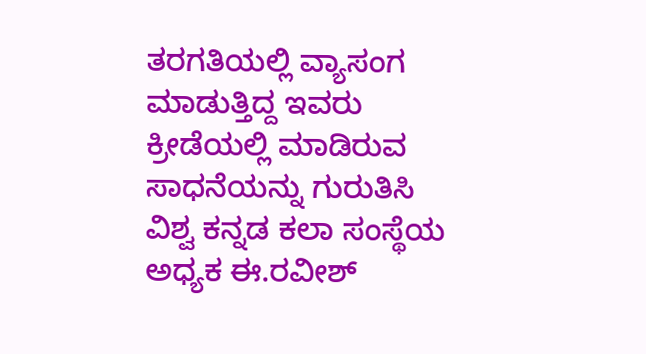ತರಗತಿಯಲ್ಲಿ ವ್ಯಾಸಂಗ ಮಾಡುತ್ತಿದ್ದ ಇವರು ಕ್ರೀಡೆಯಲ್ಲಿ ಮಾಡಿರುವ ಸಾಧನೆಯನ್ನು ಗುರುತಿಸಿ ವಿಶ್ವ ಕನ್ನಡ ಕಲಾ ಸಂಸ್ಥೆಯ ಅಧ್ಯಕ ಈ.ರವೀಶ್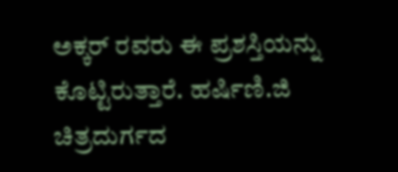ಅಕ್ಕರ್ ರವರು ಈ ಪ್ರಶಸ್ತಿಯನ್ನು ಕೊಟ್ಟಿರುತ್ತಾರೆ. ಹರ್ಷಿಣಿ.ಜಿ ಚಿತ್ರದುರ್ಗದ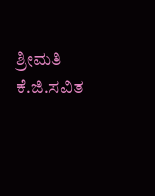ಶ್ರೀಮತಿ ಕೆ.ಜಿ.ಸವಿತ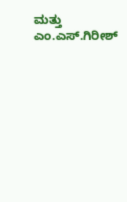ಮತ್ತು ಎಂ.ಎಸ್.ಗಿರೀಶ್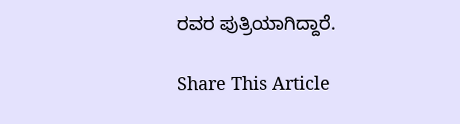ರವರ ಪುತ್ರಿಯಾಗಿದ್ದಾರೆ.

Share This Article